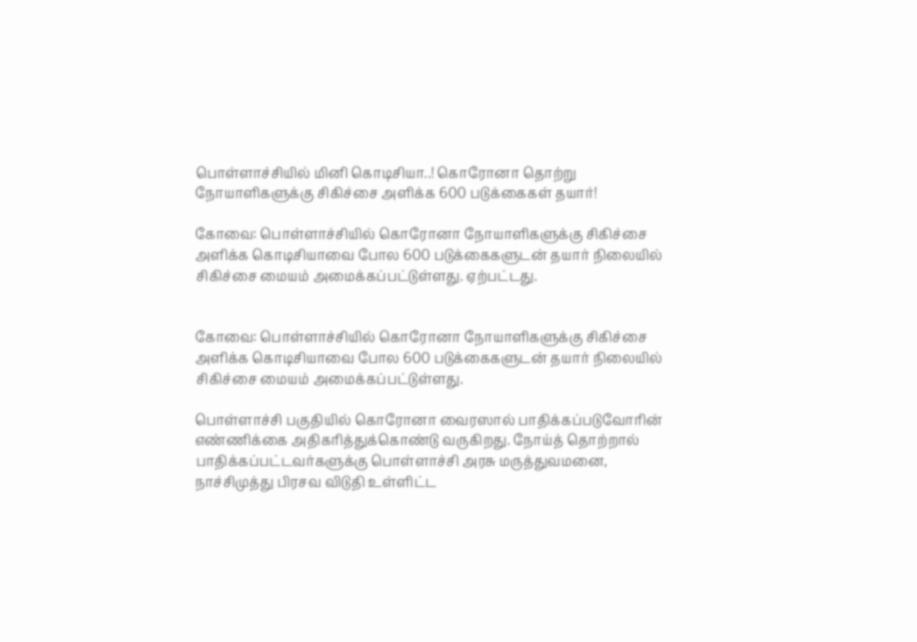பொள்ளாச்சியில் மினி கொடிசியா..! கொரோனா தொற்று நோயாளிகளுக்கு சிகிச்சை அளிக்க 600 படுக்கைகள் தயார்!

கோவை: பொள்ளாச்சியில் கொரோனா நோயாளிகளுக்கு சிகிச்சை அளிக்க கொடிசியாவை போல 600 படுக்கைகளுடன் தயார் நிலையில் சிகிச்சை மையம் அமைக்கப்பட்டுள்ளது. ஏற்பட்டது.


கோவை: பொள்ளாச்சியில் கொரோனா நோயாளிகளுக்கு சிகிச்சை அளிக்க கொடிசியாவை போல 600 படுக்கைகளுடன் தயார் நிலையில் சிகிச்சை மையம் அமைக்கப்பட்டுள்ளது.

பொள்ளாச்சி பகுதியில் கொரோனா வைரஸால் பாதிக்கப்படுவோரின் எண்ணிக்கை அதிகரித்துக்கொண்டு வருகிறது. நோய்த் தொற்றால் பாதிக்கப்பட்டவர்களுக்கு பொள்ளாச்சி அரசு மருத்துவமனை, நாச்சிமுத்து பிரசவ விடுதி உள்ளிட்ட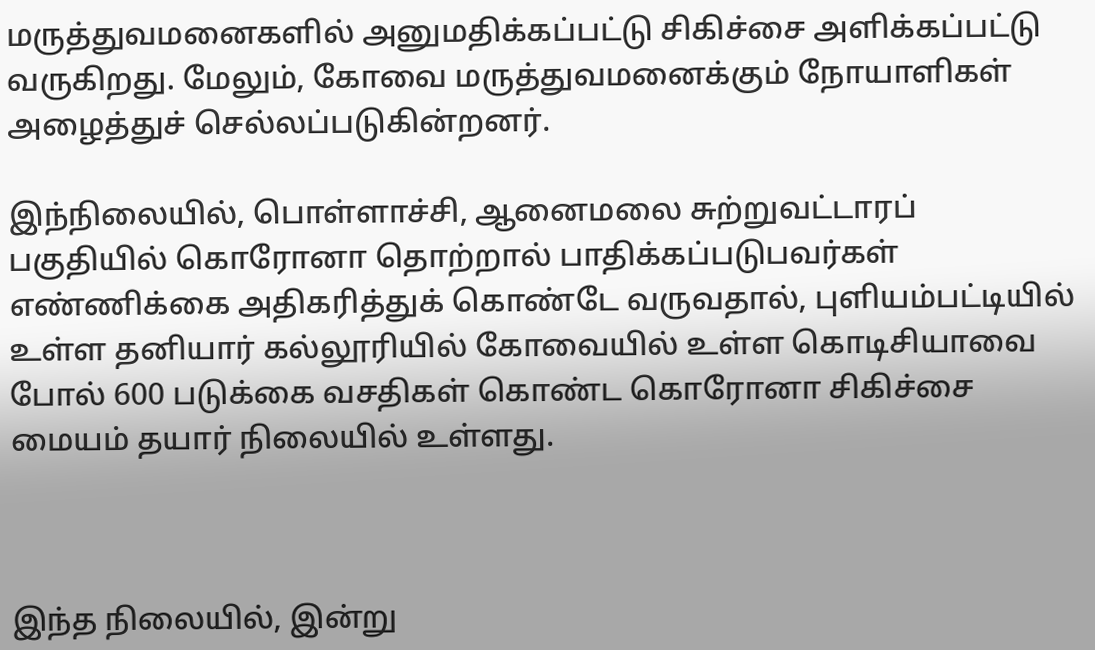மருத்துவமனைகளில் அனுமதிக்கப்பட்டு சிகிச்சை அளிக்கப்பட்டு வருகிறது. மேலும், கோவை மருத்துவமனைக்கும் நோயாளிகள் அழைத்துச் செல்லப்படுகின்றனர்.

இந்நிலையில், பொள்ளாச்சி, ஆனைமலை சுற்றுவட்டாரப் பகுதியில் கொரோனா தொற்றால் பாதிக்கப்படுபவர்கள் எண்ணிக்கை அதிகரித்துக் கொண்டே வருவதால், புளியம்பட்டியில் உள்ள தனியார் கல்லூரியில் கோவையில் உள்ள கொடிசியாவை போல் 600 படுக்கை வசதிகள் கொண்ட கொரோனா சிகிச்சை மையம் தயார் நிலையில் உள்ளது.



இந்த நிலையில், இன்று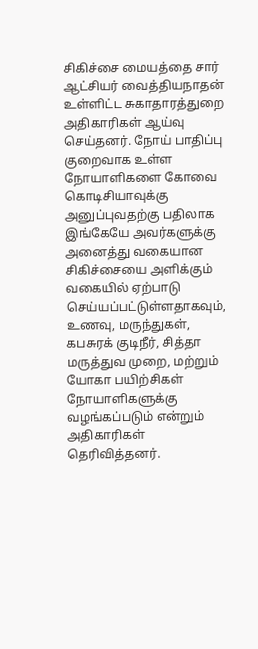சிகிச்சை மையத்தை சார் ஆட்சியர் வைத்தியநாதன் உள்ளிட்ட சுகாதாரத்துறை அதிகாரிகள் ஆய்வு செய்தனர். நோய் பாதிப்பு குறைவாக உள்ள நோயாளிகளை கோவை கொடிசியாவுக்கு அனுப்புவதற்கு பதிலாக இங்கேயே அவர்களுக்கு அனைத்து வகையான சிகிச்சையை அளிக்கும் வகையில் ஏற்பாடு செய்யப்பட்டுள்ளதாகவும், உணவு, மருந்துகள், கபசுரக் குடிநீர், சித்தா மருத்துவ முறை, மற்றும் யோகா பயிற்சிகள் நோயாளிகளுக்கு வழங்கப்படும் என்றும் அதிகாரிகள் தெரிவித்தனர்.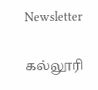Newsletter

கல்லூரி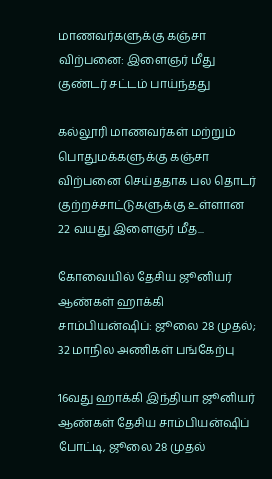மாணவர்களுக்கு கஞ்சா விற்பனை: இளைஞர் மீது குண்டர் சட்டம் பாய்ந்தது

கல்லூரி மாணவர்கள் மற்றும் பொதுமக்களுக்கு கஞ்சா விற்பனை செய்ததாக பல தொடர் குற்றச்சாட்டுகளுக்கு உள்ளான 22 வயது இளைஞர் மீத...

கோவையில் தேசிய ஜூனியர் ஆண்கள் ஹாக்கி சாம்பியன்ஷிப்: ஜூலை 28 முதல்; 32 மாநில அணிகள் பங்கேற்பு

16வது ஹாக்கி இந்தியா ஜூனியர் ஆண்கள் தேசிய சாம்பியன்ஷிப் போட்டி, ஜூலை 28 முதல்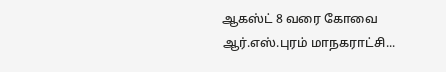ஆகஸ்ட் 8 வரை கோவை ஆர்.எஸ்.புரம் மாநகராட்சி...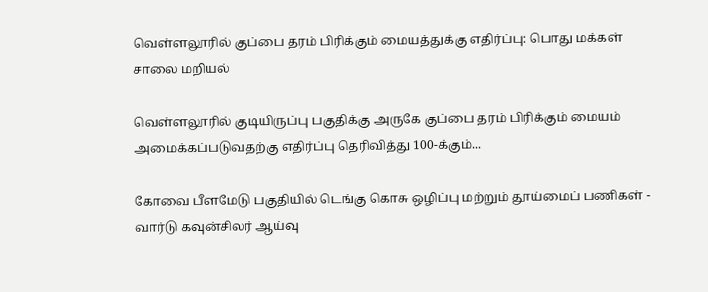வெள்ளலூரில் குப்பை தரம் பிரிக்கும் மையத்துக்கு எதிர்ப்பு: பொது மக்கள் சாலை மறியல்

வெள்ளலூரில் குடியிருப்பு பகுதிக்கு அருகே குப்பை தரம் பிரிக்கும் மையம் அமைக்கப்படுவதற்கு எதிர்ப்பு தெரிவித்து 100-க்கும்...

கோவை பீளமேடு பகுதியில் டெங்கு கொசு ஒழிப்பு மற்றும் தூய்மைப் பணிகள் - வார்டு கவுன்சிலர் ஆய்வு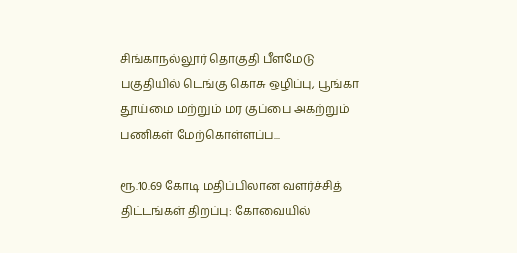சிங்காநல்லூர் தொகுதி பீளமேடு பகுதியில் டெங்கு கொசு ஒழிப்பு, பூங்கா தூய்மை மற்றும் மர குப்பை அகற்றும் பணிகள் மேற்கொள்ளப்ப...

ரூ.10.69 கோடி மதிப்பிலான வளர்ச்சித் திட்டங்கள் திறப்பு: கோவையில்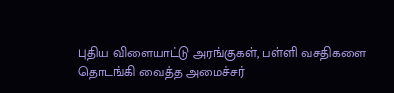புதிய விளையாட்டு அரங்குகள், பள்ளி வசதிகளை தொடங்கி வைத்த அமைச்சர்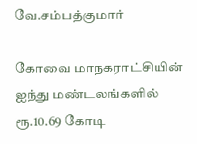வே.சம்பத்குமார்

கோவை மாநகராட்சியின் ஐந்து மண்டலங்களில் ரூ.10.69 கோடி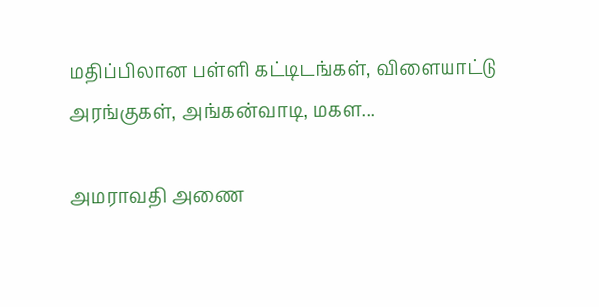மதிப்பிலான பள்ளி கட்டிடங்கள், விளையாட்டு அரங்குகள், அங்கன்வாடி, மகள...

அமராவதி அணை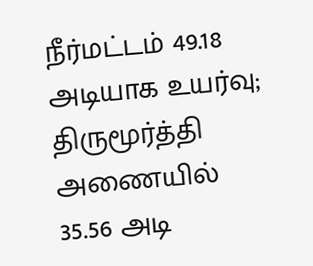நீர்மட்டம் 49.18 அடியாக உயர்வு; திருமூர்த்தி அணையில் 35.56 அடி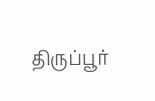திருப்பூர்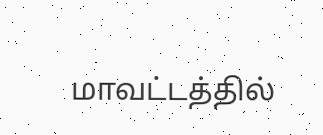மாவட்டத்தில்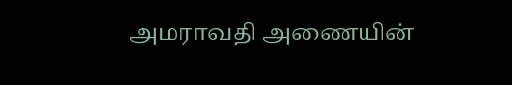அமராவதி அணையின்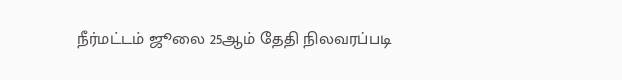நீர்மட்டம் ஜூலை 25ஆம் தேதி நிலவரப்படி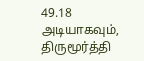49.18 அடியாகவும், திருமூர்த்தி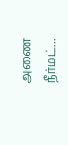அணை நீர்மட்...